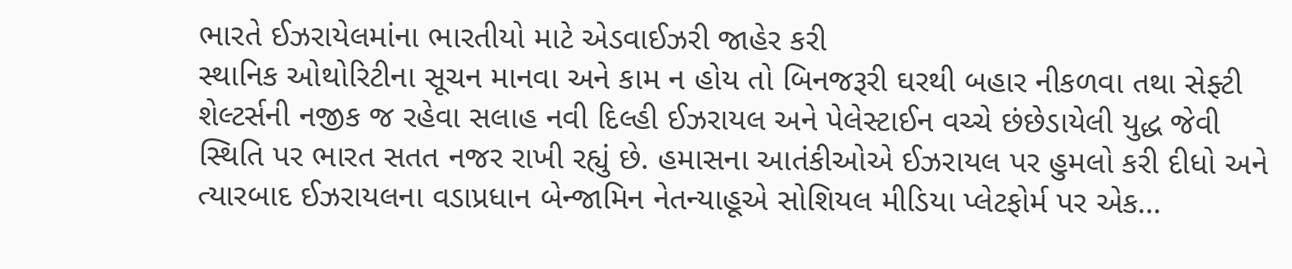ભારતે ઈઝરાયેલમાંના ભારતીયો માટે એડવાઈઝરી જાહેર કરી
સ્થાનિક ઓથોરિટીના સૂચન માનવા અને કામ ન હોય તો બિનજરૂરી ઘરથી બહાર નીકળવા તથા સેફ્ટી શેલ્ટર્સની નજીક જ રહેવા સલાહ નવી દિલ્હી ઈઝરાયલ અને પેલેસ્ટાઈન વચ્ચે છંછેડાયેલી યુદ્ધ જેવી સ્થિતિ પર ભારત સતત નજર રાખી રહ્યું છે. હમાસના આતંકીઓએ ઈઝરાયલ પર હુમલો કરી દીધો અને ત્યારબાદ ઈઝરાયલના વડાપ્રધાન બેન્જામિન નેતન્યાહૂએ સોશિયલ મીડિયા પ્લેટફોર્મ પર એક…